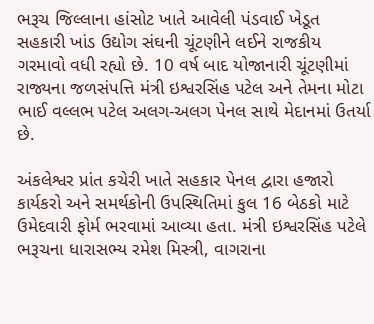ભરૂચ જિલ્લાના હાંસોટ ખાતે આવેલી પંડવાઈ ખેડૂત સહકારી ખાંડ ઉદ્યોગ સંઘની ચૂંટણીને લઈને રાજકીય ગરમાવો વધી રહ્યો છે. 10 વર્ષ બાદ યોજાનારી ચૂંટણીમાં રાજ્યના જળસંપત્તિ મંત્રી ઇશ્વરસિંહ પટેલ અને તેમના મોટા ભાઈ વલ્લભ પટેલ અલગ-અલગ પેનલ સાથે મેદાનમાં ઉતર્યા છે.

અંકલેશ્વર પ્રાંત કચેરી ખાતે સહકાર પેનલ દ્વારા હજારો કાર્યકરો અને સમર્થકોની ઉપસ્થિતિમાં કુલ 16 બેઠકો માટે ઉમેદવારી ફોર્મ ભરવામાં આવ્યા હતા. મંત્રી ઇશ્વરસિંહ પટેલે ભરૂચના ધારાસભ્ય રમેશ મિસ્ત્રી, વાગરાના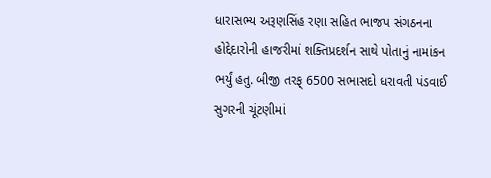ધારાસભ્ય અરૂણસિંહ રણા સહિત ભાજપ સંગઠનના હોદ્દેદારોની હાજરીમાં શક્તિપ્રદર્શન સાથે પોતાનું નામાંકન ભર્યું હતુ. બીજી તરફ્ 6500 સભાસદો ધરાવતી પંડવાઈ સુગરની ચૂંટણીમાં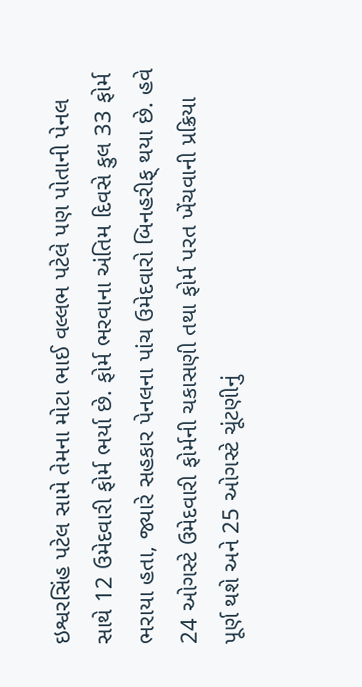ઇશ્વરસિંહ પટેલ સામે તેમના મોટા ભાઈ વલ્લભ પટેલે પણ પોતાની પેનલ સાથે 12 ઉમેદવારી ફોર્મ ભર્યા છે. ફોર્મ ભરવાના અંતિમ દિવસે કુલ 33 ફોર્મ ભરાયા હતા, જ્યારે સહકાર પેનલના પાંચ ઉમેદવારો બિનહરીફ્ થયા છે. હવે 24 ઓગસ્ટે ઉમેદવારી ફોર્મની ચકાસણી તથા ફોર્મ પરત ખેંચવાની પ્રક્રિયા પૂર્ણ થશે અને 25 ઓગસ્ટે ચૂંટણીનું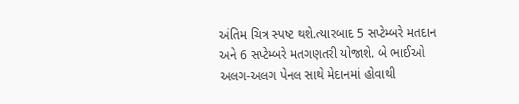અંતિમ ચિત્ર સ્પષ્ટ થશે.ત્યારબાદ 5 સપ્ટેમ્બરે મતદાન અને 6 સપ્ટેમ્બરે મતગણતરી યોજાશે. બે ભાઈઓ અલગ-અલગ પેનલ સાથે મેદાનમાં હોવાથી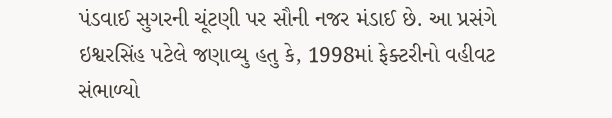પંડવાઈ સુગરની ચૂંટણી પર સૌની નજર મંડાઈ છે. આ પ્રસંગે ઇશ્વરસિંહ પટેલે જણાવ્યુ હતુ કે, 1998માં ફેક્ટરીનો વહીવટ સંભાળ્યો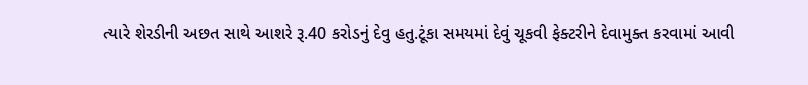ત્યારે શેરડીની અછત સાથે આશરે રૂ.40 કરોડનું દેવુ હતુ.ટૂંકા સમયમાં દેવું ચૂકવી ફેક્ટરીને દેવામુક્ત કરવામાં આવી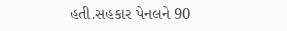હતી.સહકાર પેનલને 90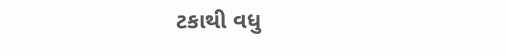ટકાથી વધુ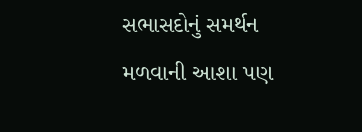સભાસદોનું સમર્થન મળવાની આશા પણ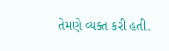તેમણે વ્યક્ત કરી હતી.